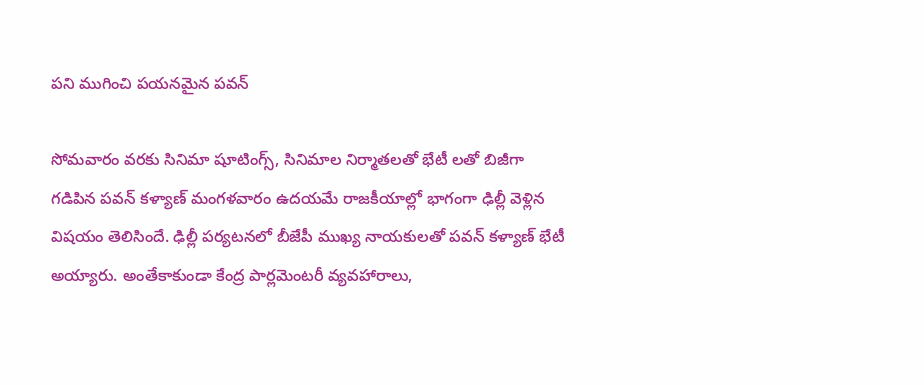పని ముగించి పయనమైన పవన్

సోమవారం వరకు సినిమా షూటింగ్స్, సినిమాల నిర్మాతలతో భేటీ లతో బిజీగా గడిపిన పవన్ కళ్యాణ్ మంగళవారం ఉదయమే రాజకీయాల్లో భాగంగా ఢిల్లీ వెళ్లిన విషయం తెలిసిందే. ఢిల్లీ పర్యటనలో బీజేపీ ముఖ్య నాయకులతో పవన్ కళ్యాణ్ భేటీ అయ్యారు. అంతేకాకుండా కేంద్ర పార్లమెంటరీ వ్యవహారాలు,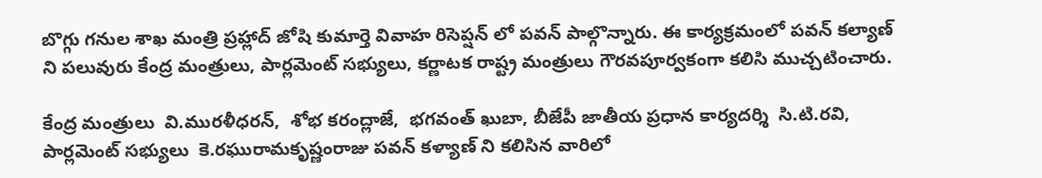బొగ్గు గనుల శాఖ మంత్రి ప్రహ్లాద్ జోషి కుమార్తె వివాహ రిసెప్షన్ లో పవన్ పాల్గొన్నారు. ఈ కార్యక్రమంలో పవన్ కల్యాణ్ ని పలువురు కేంద్ర మంత్రులు, పార్లమెంట్ సభ్యులు, కర్ణాటక రాష్ట్ర మంత్రులు గౌరవపూర్వకంగా కలిసి ముచ్చటించారు.

కేంద్ర మంత్రులు  వి.మురళీధరన్,  శోభ కరంద్లాజే,  భగవంత్ ఖుబా, బీజేపీ జాతీయ ప్రధాన కార్యదర్శి  సి.టి.రవి, పార్లమెంట్ సభ్యులు  కె.రఘురామకృష్ణంరాజు పవన్ కళ్యాణ్ ని కలిసిన వారిలో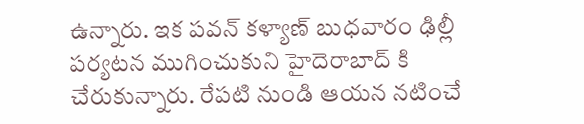ఉన్నారు. ఇక పవన్ కళ్యాణ్ బుధవారం ఢిల్లీ పర్యటన ముగించుకుని హైదెరాబాద్ కి చేరుకున్నారు. రేపటి నుండి ఆయన నటించే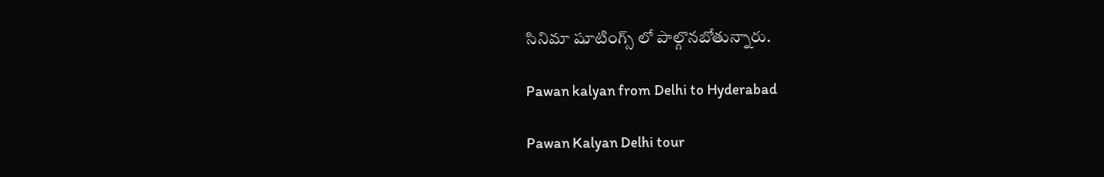సినిమా షూటింగ్స్ లో పాల్గొనబోతున్నారు.

Pawan kalyan from Delhi to Hyderabad

Pawan Kalyan Delhi tour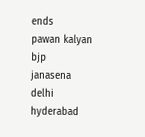ends
pawan kalyan
bjp
janasena
delhi
hyderabad